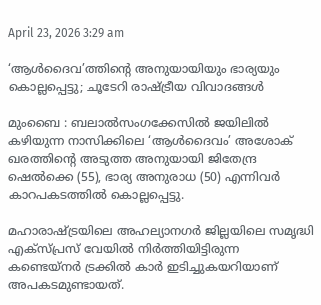April 23, 2026 3:29 am

‘ആൾദൈവ’ത്തിന്‍റെ അനുയായിയും ഭാര്യയും കൊല്ലപ്പെട്ടു; ചൂടേറി രാഷ്ട്രീയ വിവാദങ്ങൾ

മുംബൈ : ബലാൽസംഗക്കേസിൽ ജയിലിൽ കഴിയുന്ന നാസിക്കിലെ ‘ആൾദൈവം’ അശോക് ഖരത്തിന്‍റെ അടുത്ത അനുയായി ജിതേന്ദ്ര ഷെൽക്കെ (55), ഭാര്യ അനുരാധ (50) എന്നിവർ കാറപകടത്തിൽ കൊല്ലപ്പെട്ടു.

മഹാരാഷ്ട്രയിലെ അഹല്യാനഗർ ജില്ലയിലെ സമൃദ്ധി എക്സ്പ്രസ് വേയിൽ നിർത്തിയിട്ടിരുന്ന കണ്ടെയ്നർ ട്രക്കിൽ കാർ ഇടിച്ചുകയറിയാണ് അപകടമുണ്ടായത്.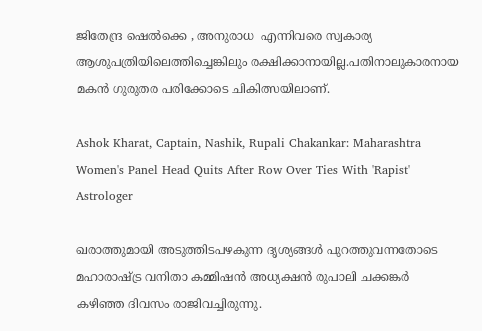ജിതേന്ദ്ര ഷെൽക്കെ , അനുരാധ  എന്നിവരെ സ്വകാര്യ ആശുപത്രിയിലെത്തിച്ചെങ്കിലും രക്ഷിക്കാനായില്ല.പതിനാലുകാരനായ മകൻ ഗുരുതര പരിക്കോടെ ചികിത്സയിലാണ്.

Ashok Kharat, Captain, Nashik, Rupali Chakankar: Maharashtra Women's Panel Head Quits After Row Over Ties With 'Rapist' Astrologer

ഖരാത്തുമായി അടുത്തിടപഴകുന്ന ദൃശ്യങ്ങള്‍ പുറത്തുവന്നതോടെ മഹാരാഷ്ട്ര വനിതാ കമ്മിഷന്‍ അധ്യക്ഷന്‍ രുപാലി ചക്കങ്കർ കഴിഞ്ഞ ദിവസം രാജിവച്ചിരുന്നു.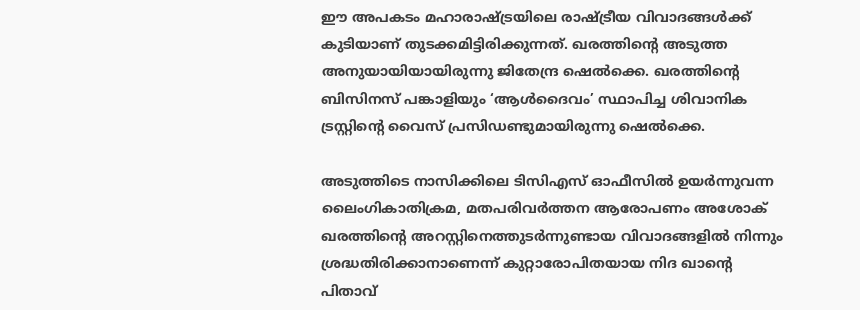ഈ അപകടം മഹാരാഷ്ട്രയിലെ രാഷ്ട്രീയ വിവാദങ്ങൾക്ക് കുടിയാണ് തുടക്കമിട്ടിരിക്കുന്നത്. ഖരത്തിന്റെ അടുത്ത അനുയായിയായിരുന്നു ജിതേന്ദ്ര ഷെൽക്കെ. ഖരത്തിന്‍റെ ബിസിനസ് പങ്കാളിയും ‘ആൾദൈവം’ സ്ഥാപിച്ച ശിവാനിക ട്രസ്റ്റിന്‍റെ വൈസ് പ്രസിഡണ്ടുമായിരുന്നു ഷെൽക്കെ.

അടുത്തിടെ നാസിക്കിലെ ടിസിഎസ് ഓഫീസിൽ ഉയർന്നുവന്ന ലൈംഗികാതിക്രമ, മതപരിവർത്തന ആരോപണം അശോക് ഖരത്തിന്‍റെ അറസ്റ്റിനെത്തുടർന്നുണ്ടായ വിവാദങ്ങളിൽ നിന്നും ശ്രദ്ധതിരിക്കാനാണെന്ന് കുറ്റാരോപിതയായ നിദ ഖാന്‍റെ പിതാവ്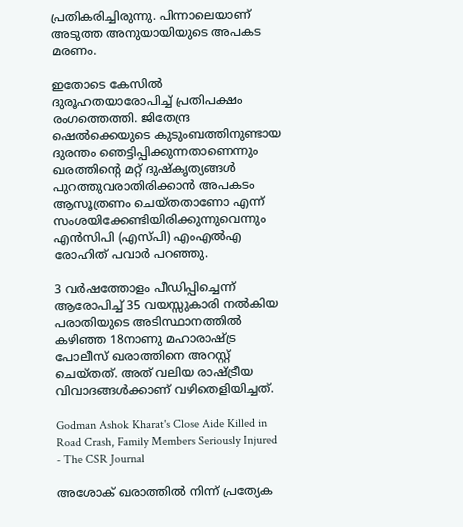പ്രതികരിച്ചിരുന്നു. പിന്നാലെയാണ് അടുത്ത അനുയായിയുടെ അപകട മരണം.

ഇതോടെ കേസിൽ ദുരൂഹതയാരോപിച്ച് പ്രതിപക്ഷം രംഗത്തെത്തി. ജിതേന്ദ്ര ഷെൽക്കെയുടെ കുടുംബത്തിനുണ്ടായ ദുരന്തം ഞെട്ടിപ്പിക്കുന്നതാണെന്നും ഖരത്തിന്‍റെ മറ്റ് ദുഷ്‌കൃത്യങ്ങൾ പുറത്തുവരാതിരിക്കാൻ അപകടം ആസൂത്രണം ചെയ്തതാണോ എന്ന് സംശയിക്കേണ്ടിയിരിക്കുന്നുവെന്നും എൻസിപി (എസ്പി) എംഎൽഎ രോഹിത് പവാർ പറഞ്ഞു.

3 വര്‍ഷത്തോളം പീഡിപ്പിച്ചെന്ന് ആരോപിച്ച് 35 വയസ്സുകാരി നല്‍കിയ പരാതിയുടെ അടിസ്ഥാനത്തില്‍ കഴിഞ്ഞ 18നാണു മഹാരാഷ്ട്ര പോലീസ് ഖരാത്തിനെ അറസ്റ്റ് ചെയ്തത്. അത് വലിയ രാഷ്ട്രീയ വിവാദങ്ങൾക്കാണ് വഴിതെളിയിച്ചത്.

Godman Ashok Kharat's Close Aide Killed in Road Crash, Family Members Seriously Injured - The CSR Journal

അശോക് ഖരാത്തില്‍ നിന്ന് പ്രത്യേക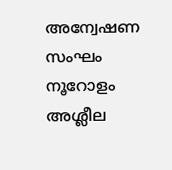അന്വേഷണ സംഘം നൂറോളം അശ്ലീല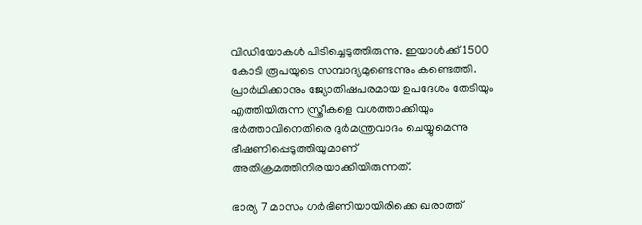വിഡിയോകള്‍ പിടിച്ചെടുത്തിരുന്നു. ഇയാള്‍ക്ക് 1500 കോടി രൂപയുടെ സമ്പാദ്യമുണ്ടെന്നും കണ്ടെത്തി. പ്രാര്‍ഥിക്കാനും ജ്യോതിഷപരമായ ഉപദേശം തേടിയും എത്തിയിരുന്ന സ്ത്രീകളെ വശത്താക്കിയും ഭര്‍ത്താവിനെതിരെ ദുര്‍മന്ത്രവാദം ചെയ്യുമെന്നു ഭീഷണിപ്പെടുത്തിയുമാണ് അതിക്രമത്തിനിരയാക്കിയിരുന്നത്.

ഭാര്യ 7 മാസം ഗര്‍ഭിണിയായിരിക്കെ ഖരാത്ത്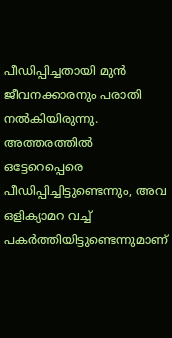പീഡിപ്പിച്ചതായി മുന്‍ ജീവനക്കാരനും പരാതി നല്‍കിയിരുന്നു. അത്തരത്തില്‍ ഒട്ടേറെപ്പെരെ പീഡിപ്പിച്ചിട്ടുണ്ടെന്നും, അവ ഒളിക്യാമറ വച്ച് പകര്‍ത്തിയിട്ടുണ്ടെന്നുമാണ്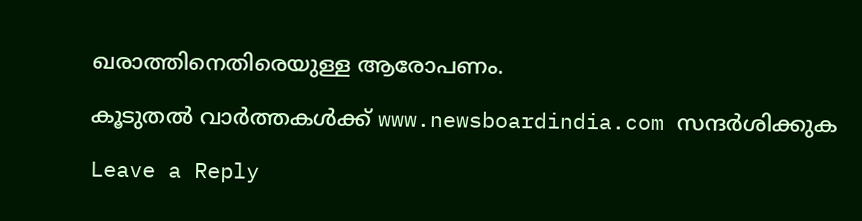ഖരാത്തിനെതിരെയുള്ള ആരോപണം.

കൂടുതൽ വാർത്തകൾക്ക് www.newsboardindia.com സന്ദർശിക്കുക

Leave a Reply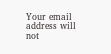Your email address will not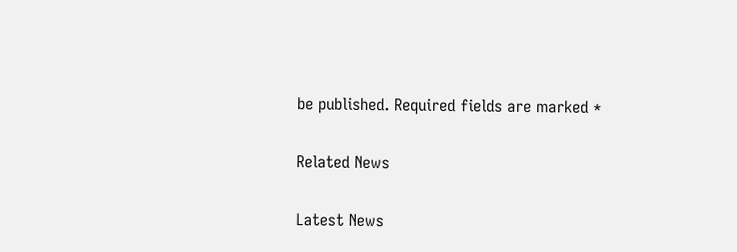be published. Required fields are marked *

Related News

Latest News